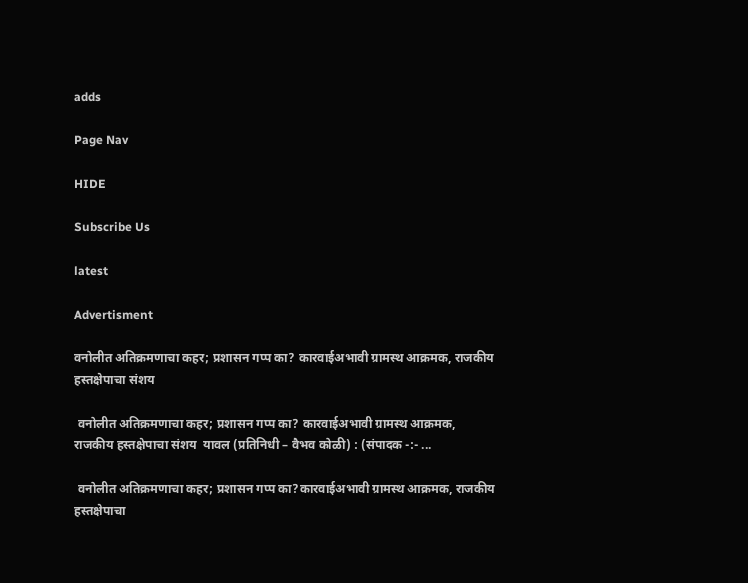adds

Page Nav

HIDE

Subscribe Us

latest

Advertisment

वनोलीत अतिक्रमणाचा कहर; प्रशासन गप्प का? कारवाईअभावी ग्रामस्थ आक्रमक, राजकीय हस्तक्षेपाचा संशय

 वनोलीत अतिक्रमणाचा कहर; प्रशासन गप्प का? कारवाईअभावी ग्रामस्थ आक्रमक, राजकीय हस्तक्षेपाचा संशय  यावल (प्रतिनिधी – वैभव कोळी) : (संपादक -:- ...

 वनोलीत अतिक्रमणाचा कहर; प्रशासन गप्प का?कारवाईअभावी ग्रामस्थ आक्रमक, राजकीय हस्तक्षेपाचा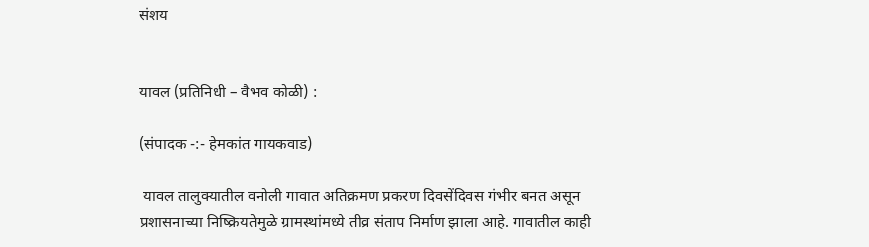संशय


यावल (प्रतिनिधी – वैभव कोळी) :

(संपादक -:- हेमकांत गायकवाड)

 यावल तालुक्यातील वनोली गावात अतिक्रमण प्रकरण दिवसेंदिवस गंभीर बनत असून प्रशासनाच्या निष्क्रियतेमुळे ग्रामस्थांमध्ये तीव्र संताप निर्माण झाला आहे. गावातील काही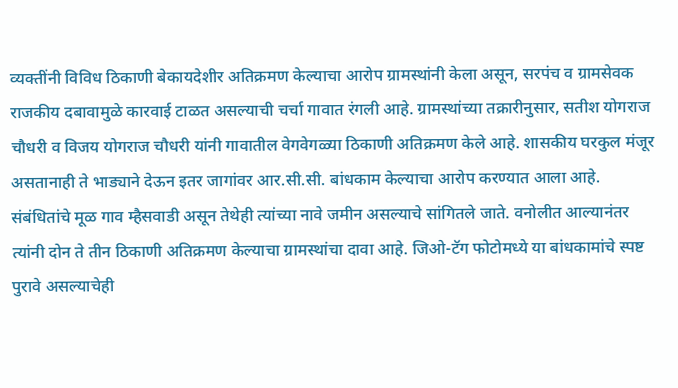व्यक्तींनी विविध ठिकाणी बेकायदेशीर अतिक्रमण केल्याचा आरोप ग्रामस्थांनी केला असून, सरपंच व ग्रामसेवक राजकीय दबावामुळे कारवाई टाळत असल्याची चर्चा गावात रंगली आहे. ग्रामस्थांच्या तक्रारीनुसार, सतीश योगराज चौधरी व विजय योगराज चौधरी यांनी गावातील वेगवेगळ्या ठिकाणी अतिक्रमण केले आहे. शासकीय घरकुल मंजूर असतानाही ते भाड्याने देऊन इतर जागांवर आर.सी.सी. बांधकाम केल्याचा आरोप करण्यात आला आहे. संबंधितांचे मूळ गाव म्हैसवाडी असून तेथेही त्यांच्या नावे जमीन असल्याचे सांगितले जाते. वनोलीत आल्यानंतर त्यांनी दोन ते तीन ठिकाणी अतिक्रमण केल्याचा ग्रामस्थांचा दावा आहे. जिओ-टॅग फोटोमध्ये या बांधकामांचे स्पष्ट पुरावे असल्याचेही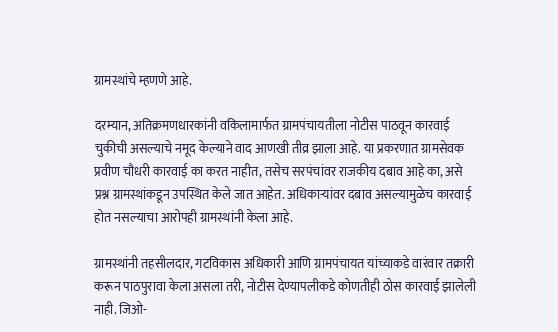ग्रामस्थांचे म्हणणे आहे.

दरम्यान, अतिक्रमणधारकांनी वकिलामार्फत ग्रामपंचायतीला नोटीस पाठवून कारवाई चुकीची असल्याचे नमूद केल्याने वाद आणखी तीव्र झाला आहे. या प्रकरणात ग्रामसेवक प्रवीण चौधरी कारवाई का करत नाहीत, तसेच सरपंचांवर राजकीय दबाव आहे का, असे प्रश्न ग्रामस्थांकडून उपस्थित केले जात आहेत. अधिकाऱ्यांवर दबाव असल्यामुळेच कारवाई होत नसल्याचा आरोपही ग्रामस्थांनी केला आहे.

ग्रामस्थांनी तहसीलदार, गटविकास अधिकारी आणि ग्रामपंचायत यांच्याकडे वारंवार तक्रारी करून पाठपुरावा केला असला तरी, नोटीस देण्यापलीकडे कोणतीही ठोस कारवाई झालेली नाही. जिओ-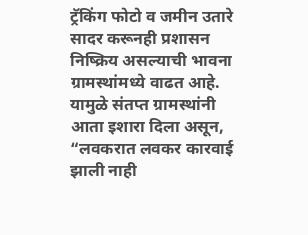ट्रॅकिंग फोटो व जमीन उतारे सादर करूनही प्रशासन निष्क्रिय असल्याची भावना ग्रामस्थांमध्ये वाढत आहे. यामुळे संतप्त ग्रामस्थांनी आता इशारा दिला असून, “लवकरात लवकर कारवाई झाली नाही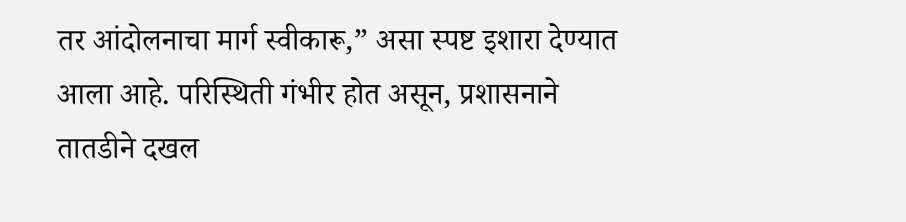तर आंदोलनाचा मार्ग स्वीकारू,” असा स्पष्ट इशारा देण्यात आला आहे. परिस्थिती गंभीर होत असून, प्रशासनाने तातडीने दखल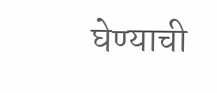घेण्याची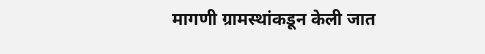मागणी ग्रामस्थांकडून केली जात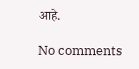आहे.

No comments